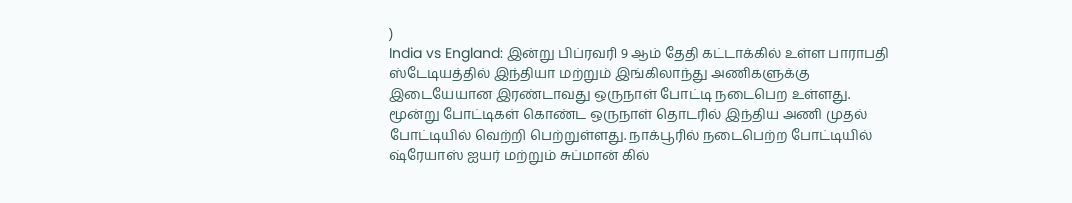)
India vs England: இன்று பிப்ரவரி 9 ஆம் தேதி கட்டாக்கில் உள்ள பாராபதி ஸ்டேடியத்தில் இந்தியா மற்றும் இங்கிலாந்து அணிகளுக்கு இடையேயான இரண்டாவது ஒருநாள் போட்டி நடைபெற உள்ளது. மூன்று போட்டிகள் கொண்ட ஒருநாள் தொடரில் இந்திய அணி முதல் போட்டியில் வெற்றி பெற்றுள்ளது. நாக்பூரில் நடைபெற்ற போட்டியில் ஷ்ரேயாஸ் ஐயர் மற்றும் சுப்மான் கில்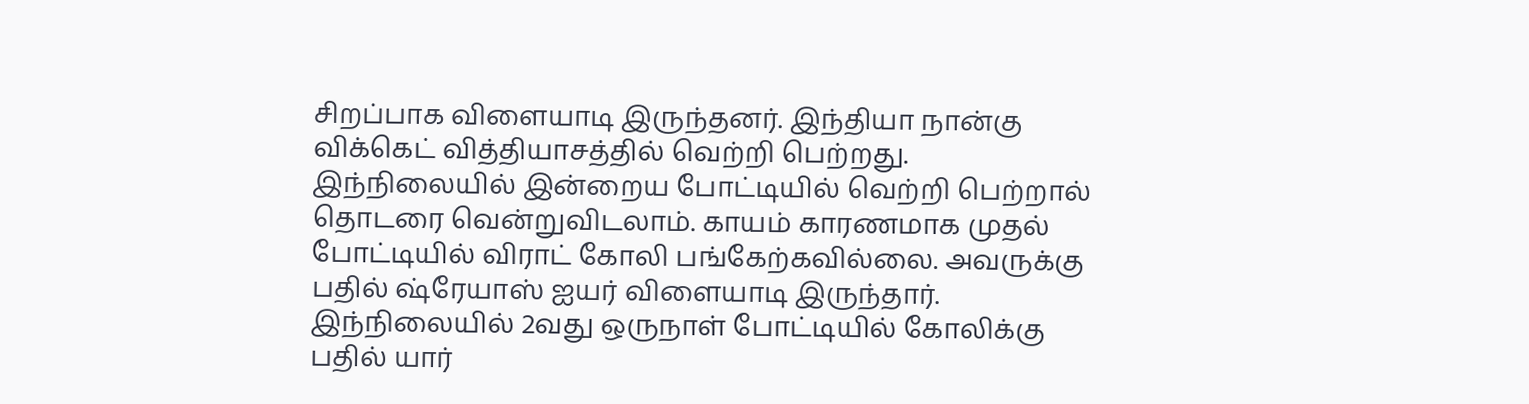சிறப்பாக விளையாடி இருந்தனர். இந்தியா நான்கு விக்கெட் வித்தியாசத்தில் வெற்றி பெற்றது. இந்நிலையில் இன்றைய போட்டியில் வெற்றி பெற்றால் தொடரை வென்றுவிடலாம். காயம் காரணமாக முதல் போட்டியில் விராட் கோலி பங்கேற்கவில்லை. அவருக்கு பதில் ஷ்ரேயாஸ் ஐயர் விளையாடி இருந்தார். இந்நிலையில் 2வது ஒருநாள் போட்டியில் கோலிக்கு பதில் யார்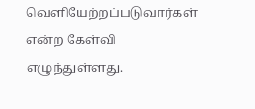வெளியேற்றப்படுவார்கள் என்ற கேள்வி எழுந்துள்ளது.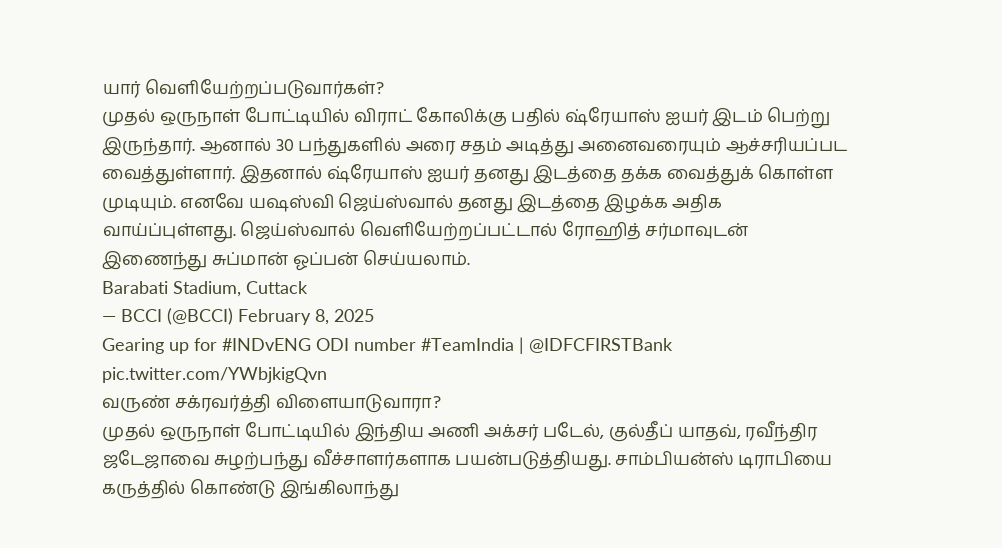யார் வெளியேற்றப்படுவார்கள்?
முதல் ஒருநாள் போட்டியில் விராட் கோலிக்கு பதில் ஷ்ரேயாஸ் ஐயர் இடம் பெற்று இருந்தார். ஆனால் 30 பந்துகளில் அரை சதம் அடித்து அனைவரையும் ஆச்சரியப்பட வைத்துள்ளார். இதனால் ஷ்ரேயாஸ் ஐயர் தனது இடத்தை தக்க வைத்துக் கொள்ள முடியும். எனவே யஷஸ்வி ஜெய்ஸ்வால் தனது இடத்தை இழக்க அதிக வாய்ப்புள்ளது. ஜெய்ஸ்வால் வெளியேற்றப்பட்டால் ரோஹித் சர்மாவுடன் இணைந்து சுப்மான் ஓப்பன் செய்யலாம்.
Barabati Stadium, Cuttack
— BCCI (@BCCI) February 8, 2025
Gearing up for #INDvENG ODI number #TeamIndia | @IDFCFIRSTBank pic.twitter.com/YWbjkigQvn
வருண் சக்ரவர்த்தி விளையாடுவாரா?
முதல் ஒருநாள் போட்டியில் இந்திய அணி அக்சர் படேல், குல்தீப் யாதவ், ரவீந்திர ஜடேஜாவை சுழற்பந்து வீச்சாளர்களாக பயன்படுத்தியது. சாம்பியன்ஸ் டிராபியை கருத்தில் கொண்டு இங்கிலாந்து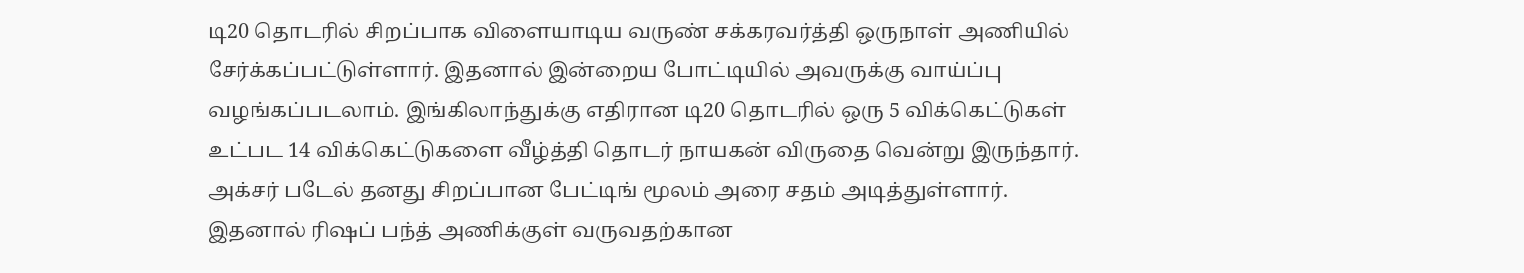டி20 தொடரில் சிறப்பாக விளையாடிய வருண் சக்கரவர்த்தி ஒருநாள் அணியில் சேர்க்கப்பட்டுள்ளார். இதனால் இன்றைய போட்டியில் அவருக்கு வாய்ப்பு வழங்கப்படலாம். இங்கிலாந்துக்கு எதிரான டி20 தொடரில் ஒரு 5 விக்கெட்டுகள் உட்பட 14 விக்கெட்டுகளை வீழ்த்தி தொடர் நாயகன் விருதை வென்று இருந்தார்.
அக்சர் படேல் தனது சிறப்பான பேட்டிங் மூலம் அரை சதம் அடித்துள்ளார். இதனால் ரிஷப் பந்த் அணிக்குள் வருவதற்கான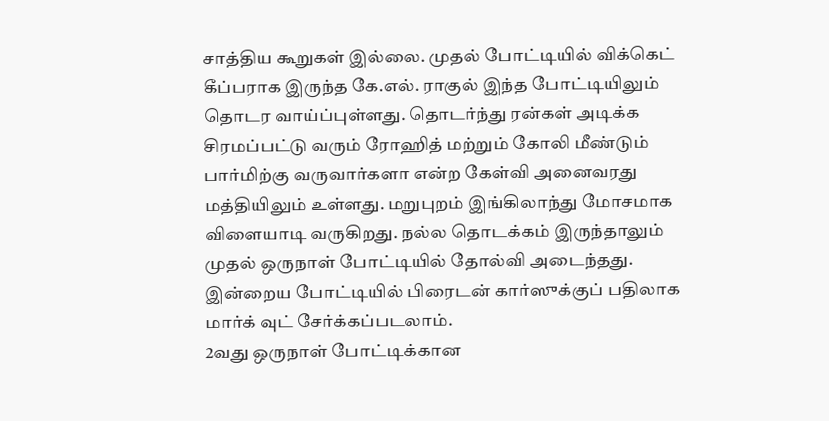சாத்திய கூறுகள் இல்லை. முதல் போட்டியில் விக்கெட் கீப்பராக இருந்த கே.எல். ராகுல் இந்த போட்டியிலும் தொடர வாய்ப்புள்ளது. தொடர்ந்து ரன்கள் அடிக்க சிரமப்பட்டு வரும் ரோஹித் மற்றும் கோலி மீண்டும் பார்மிற்கு வருவார்களா என்ற கேள்வி அனைவரது மத்தியிலும் உள்ளது. மறுபுறம் இங்கிலாந்து மோசமாக விளையாடி வருகிறது. நல்ல தொடக்கம் இருந்தாலும் முதல் ஒருநாள் போட்டியில் தோல்வி அடைந்தது. இன்றைய போட்டியில் பிரைடன் கார்ஸுக்குப் பதிலாக மார்க் வுட் சேர்க்கப்படலாம்.
2வது ஒருநாள் போட்டிக்கான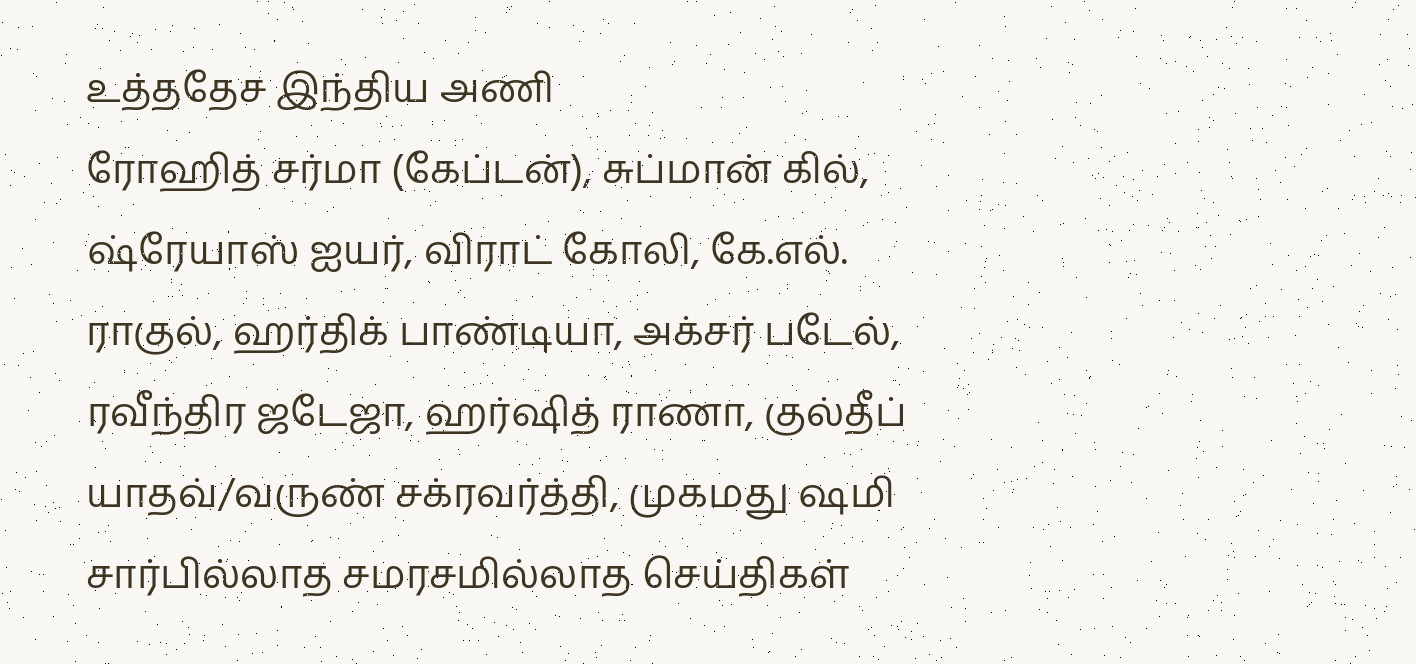உத்ததேச இந்திய அணி
ரோஹித் சர்மா (கேப்டன்), சுப்மான் கில், ஷ்ரேயாஸ் ஐயர், விராட் கோலி, கே.எல். ராகுல், ஹர்திக் பாண்டியா, அக்சர் படேல், ரவீந்திர ஜடேஜா, ஹர்ஷித் ராணா, குல்தீப் யாதவ்/வருண் சக்ரவர்த்தி, முகமது ஷமி
சார்பில்லாத சமரசமில்லாத செய்திகள்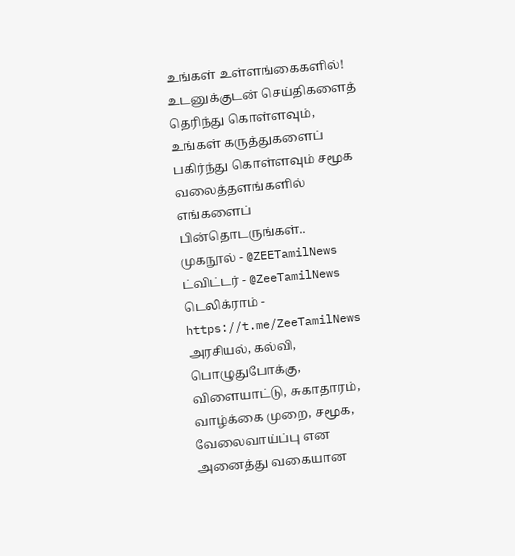உங்கள் உள்ளங்கைகளில்!
உடனுக்குடன் செய்திகளைத் தெரிந்து கொள்ளவும், உங்கள் கருத்துகளைப் பகிர்ந்து கொள்ளவும் சமூக வலைத்தளங்களில் எங்களைப் பின்தொடருங்கள்..
முகநூல் - @ZEETamilNews
ட்விட்டர் - @ZeeTamilNews
டெலிக்ராம் - https://t.me/ZeeTamilNews
அரசியல், கல்வி, பொழுதுபோக்கு, விளையாட்டு, சுகாதாரம், வாழ்க்கை முறை, சமூக, வேலைவாய்ப்பு என அனைத்து வகையான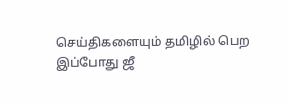செய்திகளையும் தமிழில் பெற இப்போது ஜீ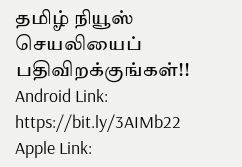தமிழ் நியூஸ் செயலியைப் பதிவிறக்குங்கள்!!
Android Link: https://bit.ly/3AIMb22
Apple Link: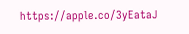https://apple.co/3yEataJ